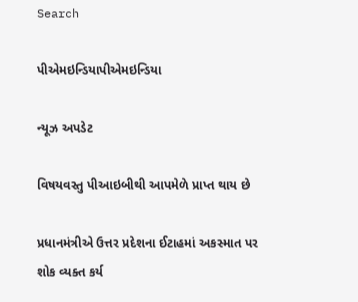Search

પીએમઇન્ડિયાપીએમઇન્ડિયા

ન્યૂઝ અપડેટ

વિષયવસ્તુ પીઆઇબીથી આપમેળે પ્રાપ્ત થાય છે

પ્રધાનમંત્રીએ ઉત્તર પ્રદેશના ઈટાહમાં અકસ્માત પર શોક વ્યક્ત કર્ય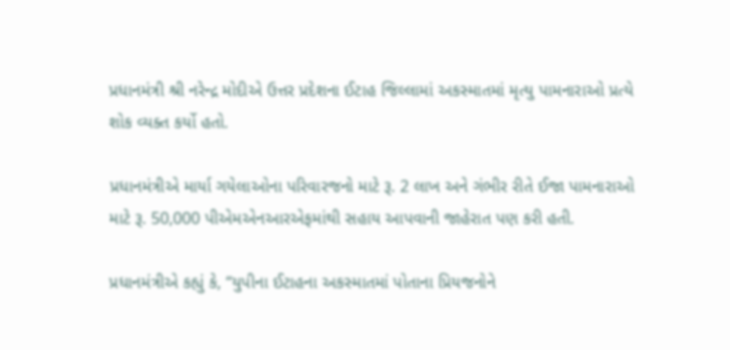પ્રધાનમંત્રી શ્રી નરેન્દ્ર મોદીએ ઉત્તર પ્રદેશના ઈટાહ જિલ્લામાં અકસ્માતમાં મૃત્યુ પામનારાઓ પ્રત્યે શોક વ્યક્ત કર્યો હતો.

પ્રધાનમંત્રીએ માર્યા ગયેલાઓના પરિવારજનો માટે રૂ. 2 લાખ અને ગંભીર રીતે ઈજા પામનારાઓ માટે રૂ. 50,000 પીએમએનઆરએફમાંથી સહાય આપવાની જાહેરાત પણ કરી હતી.

પ્રધાનમંત્રીએ કહ્યું કે, “યુપીના ઈટાહના અકસ્માતમાં પોતાના પ્રિયજનોને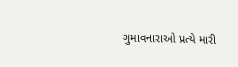ગુમાવનારાઓ પ્રત્યે મારી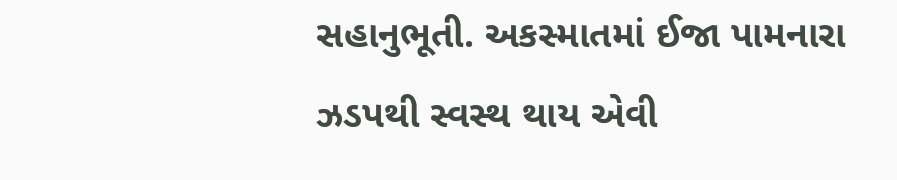સહાનુભૂતી. અકસ્માતમાં ઈજા પામનારા ઝડપથી સ્વસ્થ થાય એવી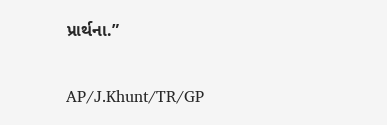પ્રાર્થના.”

AP/J.Khunt/TR/GP